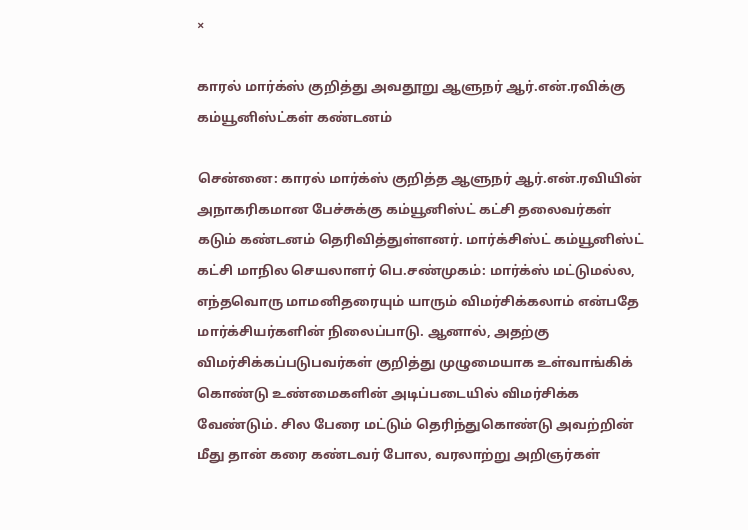×

காரல் மார்க்ஸ் குறித்து அவதூறு ஆளுநர் ஆர்.என்.ரவிக்கு கம்யூனிஸ்ட்கள் கண்டனம்

சென்னை: காரல் மார்க்ஸ் குறித்த ஆளுநர் ஆர்.என்.ரவியின் அநாகரிகமான பேச்சுக்கு கம்யூனிஸ்ட் கட்சி தலைவர்கள் கடும் கண்டனம் தெரிவித்துள்ளனர். மார்க்சிஸ்ட் கம்யூனிஸ்ட் கட்சி மாநில செயலாளர் பெ.சண்முகம்: மார்க்ஸ் மட்டுமல்ல, எந்தவொரு மாமனிதரையும் யாரும் விமர்சிக்கலாம் என்பதே மார்க்சியர்களின் நிலைப்பாடு. ஆனால், அதற்கு விமர்சிக்கப்படுபவர்கள் குறித்து முழுமையாக உள்வாங்கிக் கொண்டு உண்மைகளின் அடிப்படையில் விமர்சிக்க வேண்டும். சில பேரை மட்டும் தெரிந்துகொண்டு அவற்றின் மீது தான் கரை கண்டவர் போல, வரலாற்று அறிஞர்கள்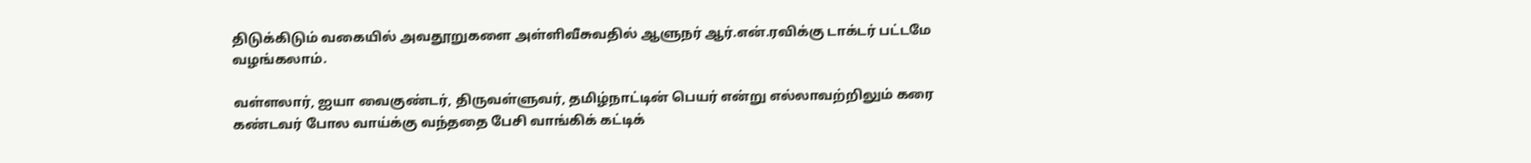திடுக்கிடும் வகையில் அவதூறுகளை அள்ளிவீசுவதில் ஆளுநர் ஆர்.என்.ரவிக்கு டாக்டர் பட்டமே வழங்கலாம்.

வள்ளலார், ஐயா வைகுண்டர், திருவள்ளுவர், தமிழ்நாட்டின் பெயர் என்று எல்லாவற்றிலும் கரை கண்டவர் போல வாய்க்கு வந்ததை பேசி வாங்கிக் கட்டிக்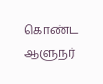கொண்ட ஆளுநர்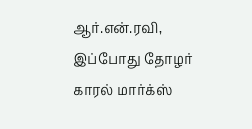ஆர்.என்.ரவி, இப்போது தோழர் காரல் மார்க்ஸ்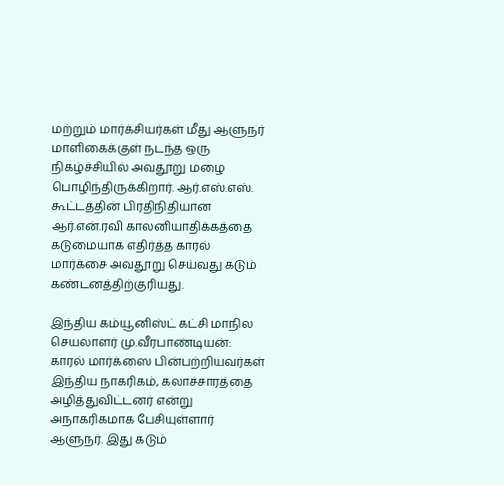மற்றும் மார்க்சியர்கள் மீது ஆளுநர் மாளிகைக்குள் நடந்த ஒரு நிகழ்ச்சியில் அவதூறு மழை பொழிந்திருக்கிறார். ஆர்.எஸ்.எஸ். கூட்டத்தின் பிரதிநிதியான ஆர்.என்.ரவி காலனியாதிக்கத்தை கடுமையாக எதிர்த்த காரல் மார்க்சை அவதூறு செய்வது கடும் கண்டனத்திற்குரியது.

இந்திய கம்யூனிஸ்ட் கட்சி மாநில செயலாளர் மு.வீரபாண்டியன்: காரல் மார்க்ஸை பின்பற்றியவர்கள் இந்திய நாகரிகம், கலாச்சாரத்தை அழித்துவிட்டனர் என்று அநாகரிகமாக பேசியுள்ளார் ஆளுநர். இது கடும்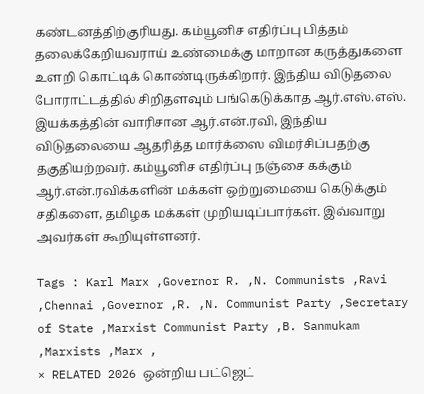கண்டனத்திற்குரியது. கம்யூனிச எதிர்ப்பு பித்தம் தலைக்கேறியவராய் உண்மைக்கு மாறான கருத்துகளை உளறி கொட்டிக் கொண்டிருக்கிறார். இந்திய விடுதலை போராட்டத்தில் சிறிதளவும் பங்கெடுக்காத ஆர்.எஸ்.எஸ். இயக்கத்தின் வாரிசான ஆர்.என்.ரவி, இந்திய விடுதலையை ஆதரித்த மார்க்ஸை விமர்சிப்பதற்கு தகுதியற்றவர். கம்யூனிச எதிர்ப்பு நஞ்சை கக்கும் ஆர்.என்.ரவிக்களின் மக்கள் ஒற்றுமையை கெடுக்கும் சதிகளை, தமிழக மக்கள் முறியடிப்பார்கள். இவ்வாறு அவர்கள் கூறியுள்ளனர்.

Tags : Karl Marx ,Governor R. ,N. Communists ,Ravi ,Chennai ,Governor ,R. ,N. Communist Party ,Secretary of State ,Marxist Communist Party ,B. Sanmukam ,Marxists ,Marx ,
× RELATED 2026 ஒன்றிய பட்ஜெட்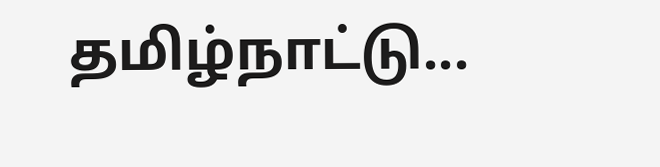தமிழ்நாட்டு...